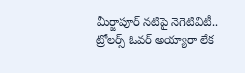మీర్జాపూర్ నటిపై నెగెటివిటీ.. ట్రోలర్స్ ఓవర్ అయ్యారా లేక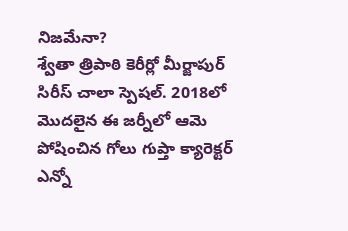నిజమేనా?
శ్వేతా త్రిపాఠి కెరీర్లో మీర్జాపుర్ సిరీస్ చాలా స్పెషల్. 2018లో మొదలైన ఈ జర్నీలో ఆమె పోషించిన గోలు గుప్తా క్యారెక్టర్ ఎన్నో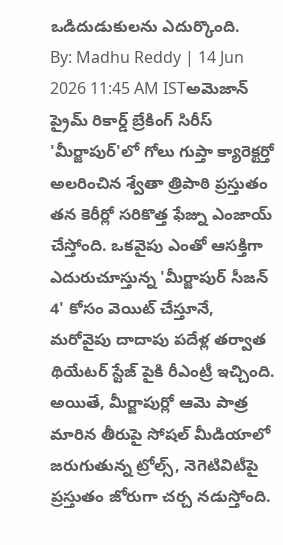ఒడిదుడుకులను ఎదుర్కొంది.
By: Madhu Reddy | 14 Jun 2026 11:45 AM ISTఅమెజాన్ ప్రైమ్ రికార్డ్ బ్రేకింగ్ సిరీస్ 'మీర్జాపుర్'లో గోలు గుప్తా క్యారెక్టర్తో అలరించిన శ్వేతా త్రిపాఠి ప్రస్తుతం తన కెరీర్లో సరికొత్త ఫేజ్ను ఎంజాయ్ చేస్తోంది. ఒకవైపు ఎంతో ఆసక్తిగా ఎదురుచూస్తున్న 'మీర్జాపుర్ సీజన్ 4' కోసం వెయిట్ చేస్తూనే, మరోవైపు దాదాపు పదేళ్ల తర్వాత థియేటర్ స్టేజ్ పైకి రీఎంట్రీ ఇచ్చింది. అయితే, మీర్జాపుర్లో ఆమె పాత్ర మారిన తీరుపై సోషల్ మీడియాలో జరుగుతున్న ట్రోల్స్, నెగెటివిటీపై ప్రస్తుతం జోరుగా చర్చ నడుస్తోంది.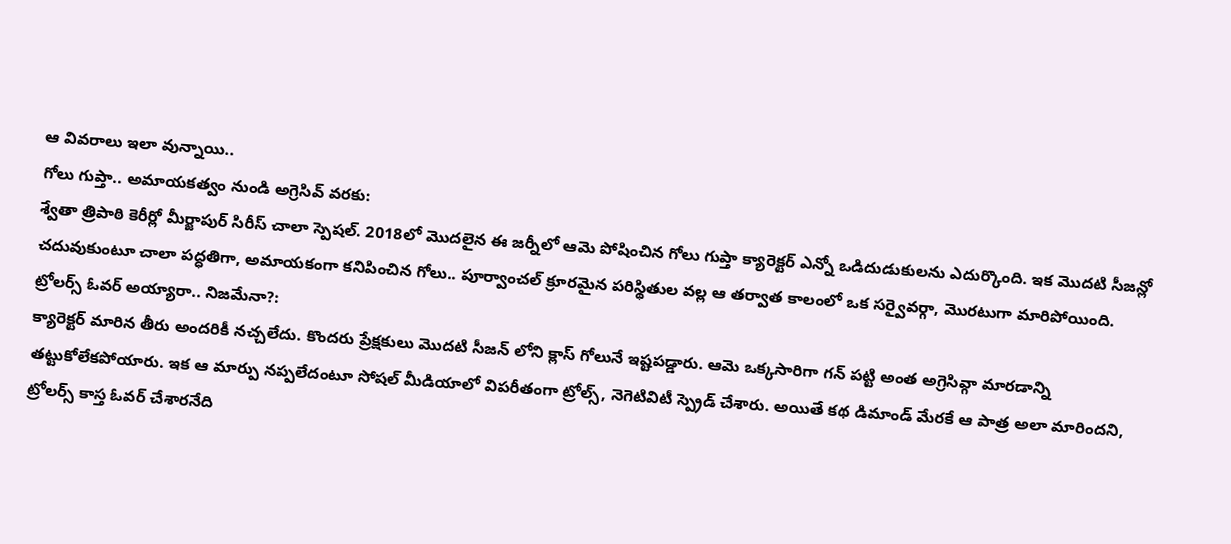ఆ వివరాలు ఇలా వున్నాయి..
గోలు గుప్తా.. అమాయకత్వం నుండి అగ్రెసివ్ వరకు:
శ్వేతా త్రిపాఠి కెరీర్లో మీర్జాపుర్ సిరీస్ చాలా స్పెషల్. 2018లో మొదలైన ఈ జర్నీలో ఆమె పోషించిన గోలు గుప్తా క్యారెక్టర్ ఎన్నో ఒడిదుడుకులను ఎదుర్కొంది. ఇక మొదటి సీజన్లో చదువుకుంటూ చాలా పద్ధతిగా, అమాయకంగా కనిపించిన గోలు.. పూర్వాంచల్ క్రూరమైన పరిస్థితుల వల్ల ఆ తర్వాత కాలంలో ఒక సర్వైవర్గా, మొరటుగా మారిపోయింది.
ట్రోలర్స్ ఓవర్ అయ్యారా.. నిజమేనా?:
క్యారెక్టర్ మారిన తీరు అందరికీ నచ్చలేదు. కొందరు ప్రేక్షకులు మొదటి సీజన్ లోని క్లాస్ గోలునే ఇష్టపడ్డారు. ఆమె ఒక్కసారిగా గన్ పట్టి అంత అగ్రెసివ్గా మారడాన్ని తట్టుకోలేకపోయారు. ఇక ఆ మార్పు నప్పలేదంటూ సోషల్ మీడియాలో విపరీతంగా ట్రోల్స్, నెగెటివిటీ స్ప్రెడ్ చేశారు. అయితే కథ డిమాండ్ మేరకే ఆ పాత్ర అలా మారిందని, ట్రోలర్స్ కాస్త ఓవర్ చేశారనేది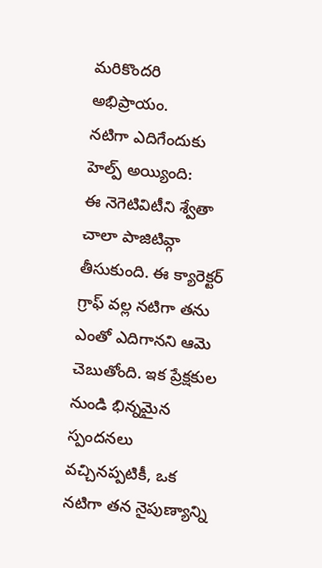మరికొందరి అభిప్రాయం.
నటిగా ఎదిగేందుకు హెల్ప్ అయ్యింది:
ఈ నెగెటివిటీని శ్వేతా చాలా పాజిటివ్గా తీసుకుంది. ఈ క్యారెక్టర్ గ్రాఫ్ వల్ల నటిగా తను ఎంతో ఎదిగానని ఆమె చెబుతోంది. ఇక ప్రేక్షకుల నుండి భిన్నమైన స్పందనలు వచ్చినప్పటికీ, ఒక నటిగా తన నైపుణ్యాన్ని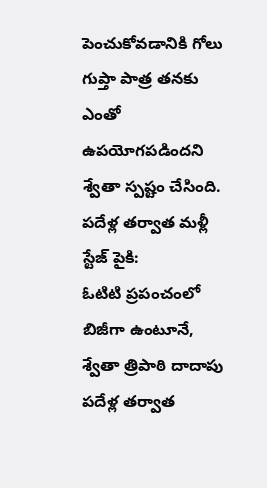పెంచుకోవడానికి గోలు గుప్తా పాత్ర తనకు ఎంతో ఉపయోగపడిందని శ్వేతా స్పష్టం చేసింది.
పదేళ్ల తర్వాత మళ్లీ స్టేజ్ పైకి:
ఓటిటి ప్రపంచంలో బిజీగా ఉంటూనే, శ్వేతా త్రిపాఠి దాదాపు పదేళ్ల తర్వాత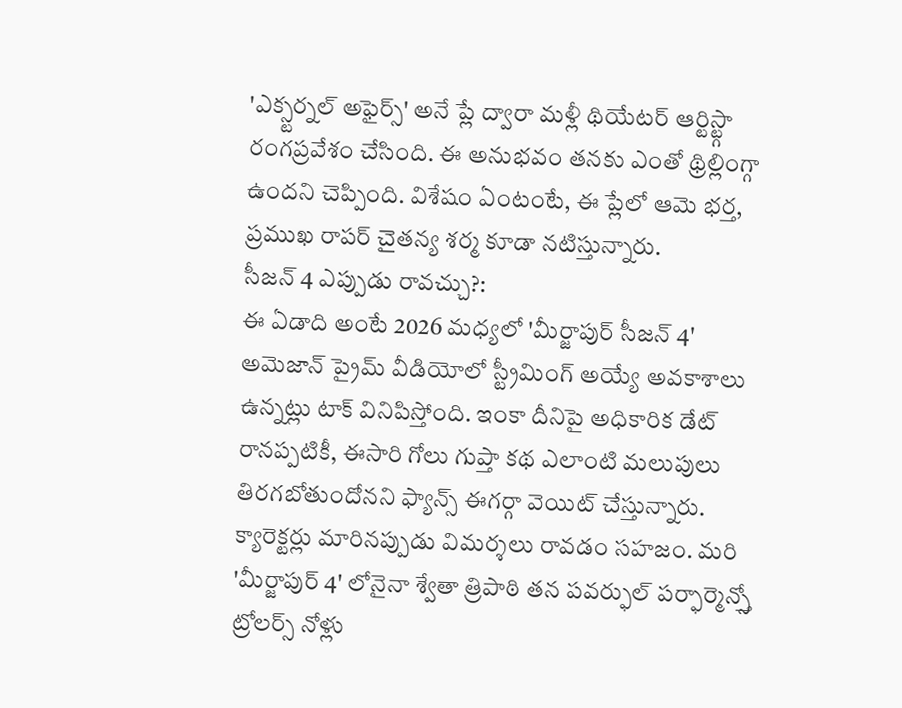'ఎక్స్టర్నల్ అఫైర్స్' అనే ప్లే ద్వారా మళ్లీ థియేటర్ ఆర్టిస్ట్గా రంగప్రవేశం చేసింది. ఈ అనుభవం తనకు ఎంతో థ్రిల్లింగ్గా ఉందని చెప్పింది. విశేషం ఏంటంటే, ఈ ప్లేలో ఆమె భర్త, ప్రముఖ రాపర్ చైతన్య శర్మ కూడా నటిస్తున్నారు.
సీజన్ 4 ఎప్పుడు రావచ్చు?:
ఈ ఏడాది అంటే 2026 మధ్యలో 'మీర్జాపుర్ సీజన్ 4' అమెజాన్ ప్రైమ్ వీడియోలో స్ట్రీమింగ్ అయ్యే అవకాశాలు ఉన్నట్లు టాక్ వినిపిస్తోంది. ఇంకా దీనిపై అధికారిక డేట్ రానప్పటికీ, ఈసారి గోలు గుప్తా కథ ఎలాంటి మలుపులు తిరగబోతుందోనని ఫ్యాన్స్ ఈగర్గా వెయిట్ చేస్తున్నారు.
క్యారెక్టర్లు మారినప్పుడు విమర్శలు రావడం సహజం. మరి 'మీర్జాపుర్ 4' లోనైనా శ్వేతా త్రిపాఠి తన పవర్ఫుల్ పర్ఫార్మెన్స్తో ట్రోలర్స్ నోళ్లు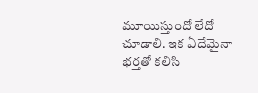మూయిస్తుందో లేదో చూడాలి. ఇక ఏదేమైనా భర్తతో కలిసి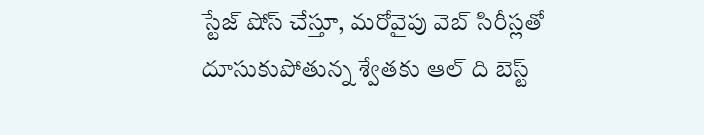స్టేజ్ షోస్ చేస్తూ, మరోవైపు వెబ్ సిరీస్లతో దూసుకుపోతున్న శ్వేతకు ఆల్ ది బెస్ట్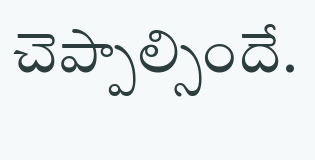చెప్పాల్సిందే.